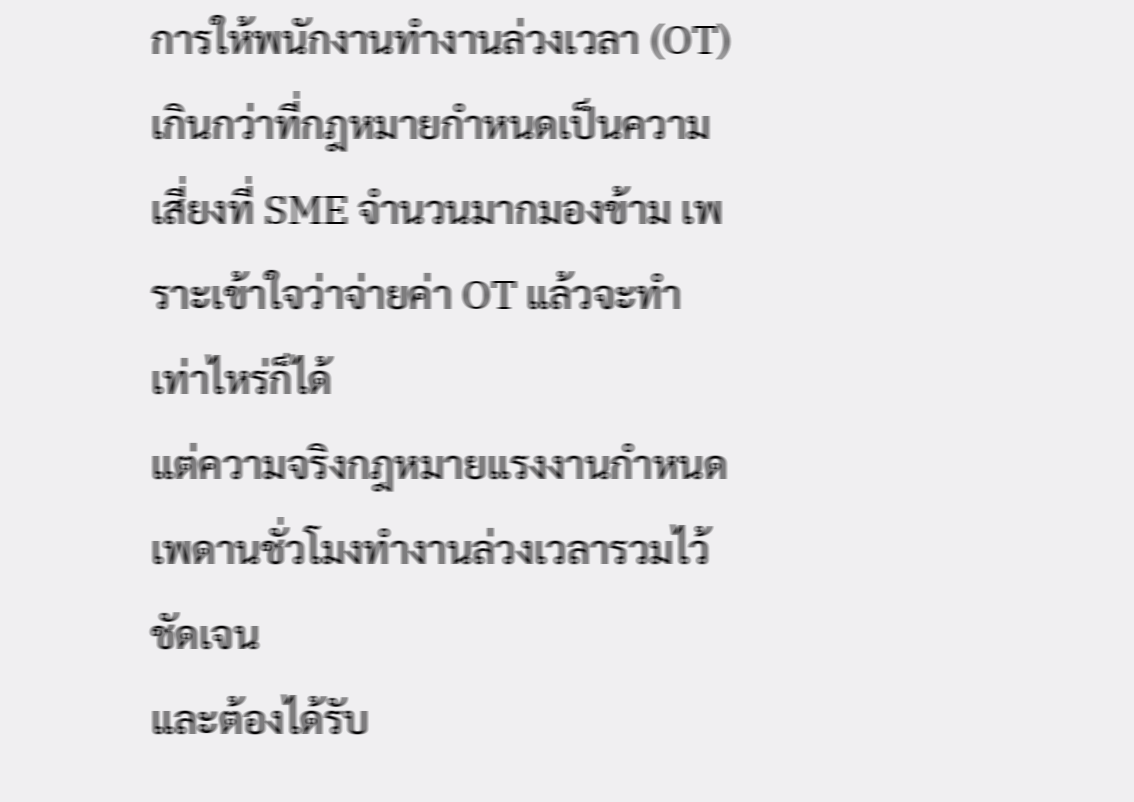การให้พนักงานทำงานล่วงเวลา (OT) เกินกว่าที่กฎหมายกำหนดเป็นความเสี่ยงที่ SME จำนวนมากมองข้าม เพราะเข้าใจว่าจ่ายค่า OT แล้วจะทำเท่าไหร่ก็ได้
แต่ความจริงกฎหมายแรงงานกำหนดเพดานชั่วโมงทำงานล่วงเวลารวมไว้ชัดเจน
และต้องได้รับ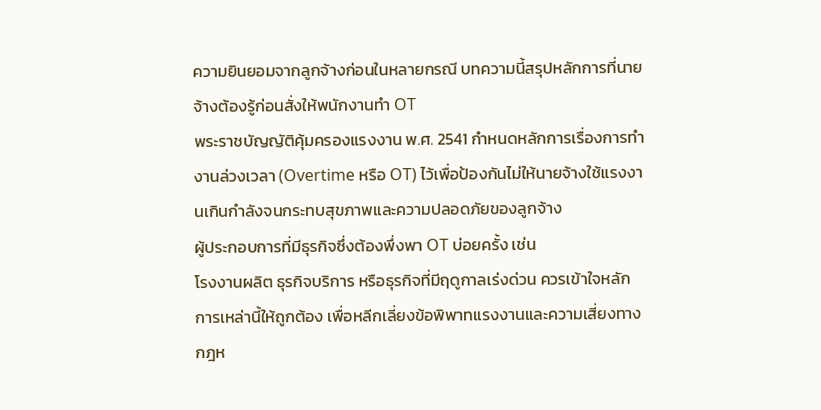ความยินยอมจากลูกจ้างก่อนในหลายกรณี บทความนี้สรุปหลักการที่นายจ้างต้องรู้ก่อนสั่งให้พนักงานทำ OT
พระราชบัญญัติคุ้มครองแรงงาน พ.ศ. 2541 กำหนดหลักการเรื่องการทำงานล่วงเวลา (Overtime หรือ OT) ไว้เพื่อป้องกันไม่ให้นายจ้างใช้แรงงานเกินกำลังจนกระทบสุขภาพและความปลอดภัยของลูกจ้าง
ผู้ประกอบการที่มีธุรกิจซึ่งต้องพึ่งพา OT บ่อยครั้ง เช่น
โรงงานผลิต ธุรกิจบริการ หรือธุรกิจที่มีฤดูกาลเร่งด่วน ควรเข้าใจหลักการเหล่านี้ให้ถูกต้อง เพื่อหลีกเลี่ยงข้อพิพาทแรงงานและความเสี่ยงทางกฎห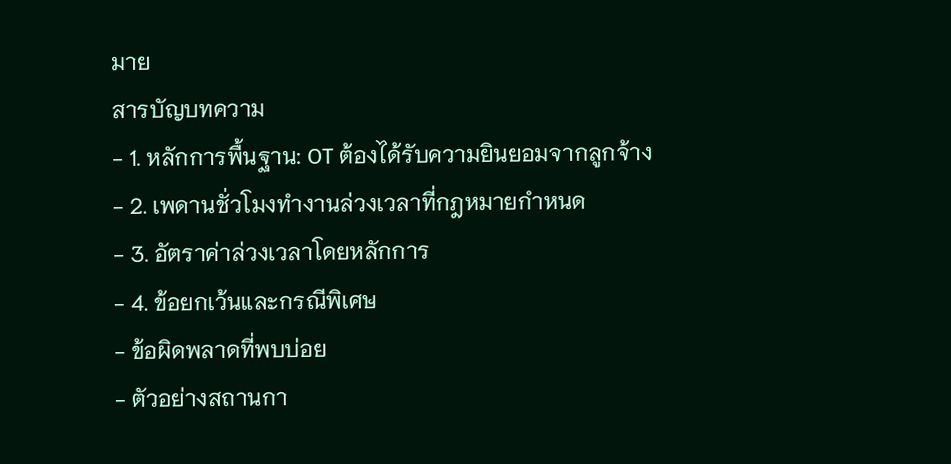มาย
สารบัญบทความ
- 1. หลักการพื้นฐาน: OT ต้องได้รับความยินยอมจากลูกจ้าง
- 2. เพดานชั่วโมงทำงานล่วงเวลาที่กฎหมายกำหนด
- 3. อัตราค่าล่วงเวลาโดยหลักการ
- 4. ข้อยกเว้นและกรณีพิเศษ
- ข้อผิดพลาดที่พบบ่อย
- ตัวอย่างสถานกา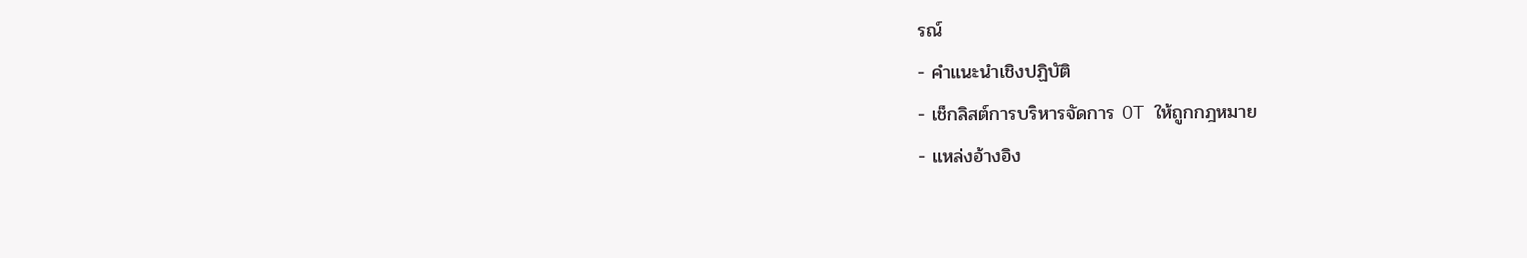รณ์
- คำแนะนำเชิงปฏิบัติ
- เช็กลิสต์การบริหารจัดการ OT ให้ถูกกฎหมาย
- แหล่งอ้างอิง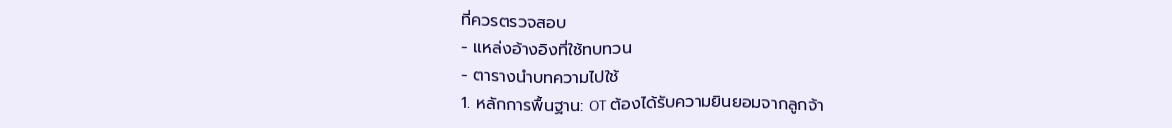ที่ควรตรวจสอบ
- แหล่งอ้างอิงที่ใช้ทบทวน
- ตารางนำบทความไปใช้
1. หลักการพื้นฐาน: OT ต้องได้รับความยินยอมจากลูกจ้า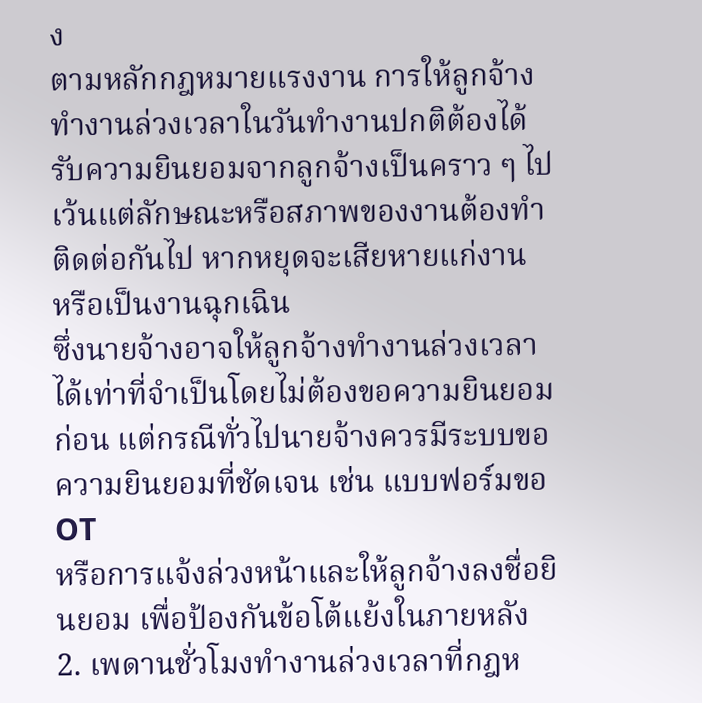ง
ตามหลักกฎหมายแรงงาน การให้ลูกจ้างทำงานล่วงเวลาในวันทำงานปกติต้องได้รับความยินยอมจากลูกจ้างเป็นคราว ๆ ไป เว้นแต่ลักษณะหรือสภาพของงานต้องทำติดต่อกันไป หากหยุดจะเสียหายแก่งาน
หรือเป็นงานฉุกเฉิน
ซึ่งนายจ้างอาจให้ลูกจ้างทำงานล่วงเวลาได้เท่าที่จำเป็นโดยไม่ต้องขอความยินยอมก่อน แต่กรณีทั่วไปนายจ้างควรมีระบบขอความยินยอมที่ชัดเจน เช่น แบบฟอร์มขอ OT
หรือการแจ้งล่วงหน้าและให้ลูกจ้างลงชื่อยินยอม เพื่อป้องกันข้อโต้แย้งในภายหลัง
2. เพดานชั่วโมงทำงานล่วงเวลาที่กฎห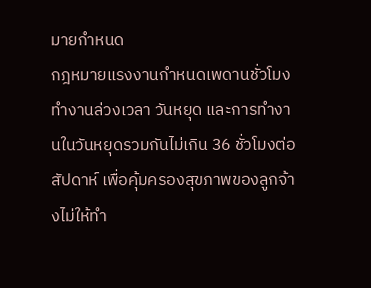มายกำหนด
กฎหมายแรงงานกำหนดเพดานชั่วโมงทำงานล่วงเวลา วันหยุด และการทำงานในวันหยุดรวมกันไม่เกิน 36 ชั่วโมงต่อสัปดาห์ เพื่อคุ้มครองสุขภาพของลูกจ้างไม่ให้ทำ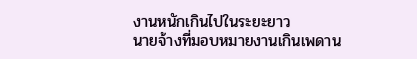งานหนักเกินไปในระยะยาว
นายจ้างที่มอบหมายงานเกินเพดาน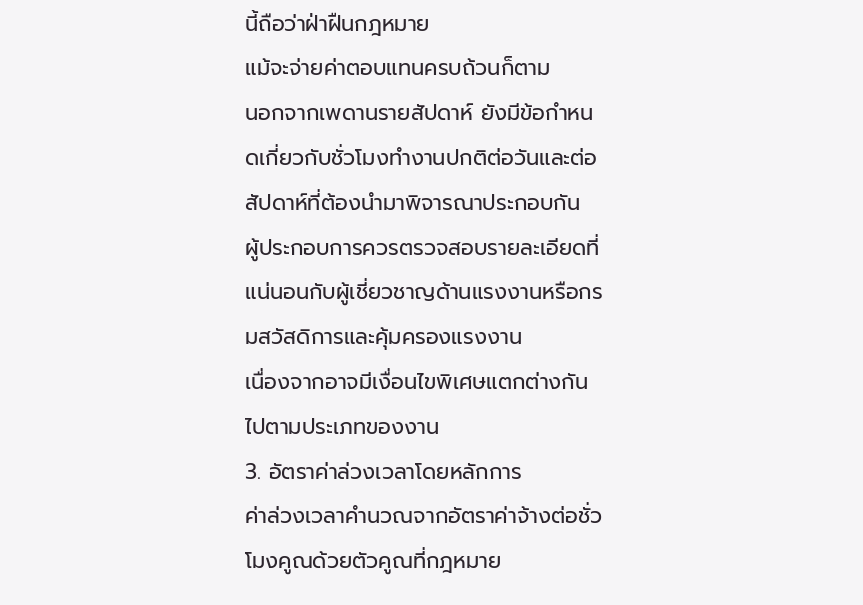นี้ถือว่าฝ่าฝืนกฎหมาย
แม้จะจ่ายค่าตอบแทนครบถ้วนก็ตาม
นอกจากเพดานรายสัปดาห์ ยังมีข้อกำหนดเกี่ยวกับชั่วโมงทำงานปกติต่อวันและต่อสัปดาห์ที่ต้องนำมาพิจารณาประกอบกัน
ผู้ประกอบการควรตรวจสอบรายละเอียดที่แน่นอนกับผู้เชี่ยวชาญด้านแรงงานหรือกรมสวัสดิการและคุ้มครองแรงงาน
เนื่องจากอาจมีเงื่อนไขพิเศษแตกต่างกันไปตามประเภทของงาน
3. อัตราค่าล่วงเวลาโดยหลักการ
ค่าล่วงเวลาคำนวณจากอัตราค่าจ้างต่อชั่วโมงคูณด้วยตัวคูณที่กฎหมาย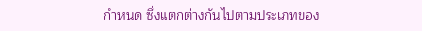กำหนด ซึ่งแตกต่างกันไปตามประเภทของ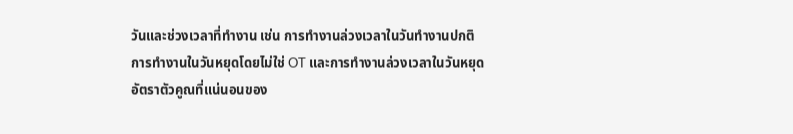วันและช่วงเวลาที่ทำงาน เช่น การทำงานล่วงเวลาในวันทำงานปกติ
การทำงานในวันหยุดโดยไม่ใช่ OT และการทำงานล่วงเวลาในวันหยุด
อัตราตัวคูณที่แน่นอนของ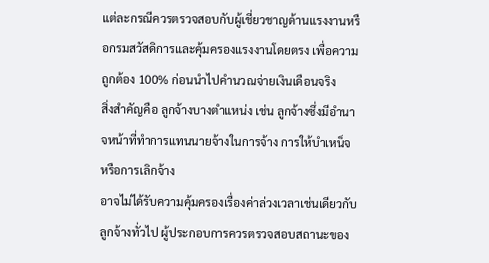แต่ละกรณีควรตรวจสอบกับผู้เชี่ยวชาญด้านแรงงานหรือกรมสวัสดิการและคุ้มครองแรงงานโดยตรง เพื่อความถูกต้อง 100% ก่อนนำไปคำนวณจ่ายเงินเดือนจริง
สิ่งสำคัญคือ ลูกจ้างบางตำแหน่ง เช่น ลูกจ้างซึ่งมีอำนาจหน้าที่ทำการแทนนายจ้างในการจ้าง การให้บำเหน็จ หรือการเลิกจ้าง
อาจไม่ได้รับความคุ้มครองเรื่องค่าล่วงเวลาเช่นเดียวกับลูกจ้างทั่วไป ผู้ประกอบการควรตรวจสอบสถานะของ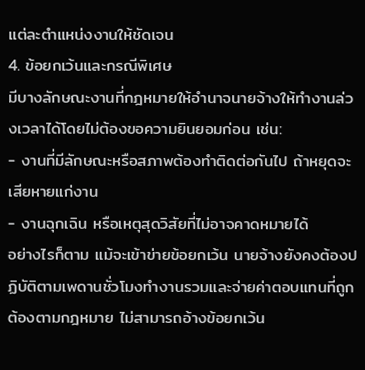แต่ละตำแหน่งงานให้ชัดเจน
4. ข้อยกเว้นและกรณีพิเศษ
มีบางลักษณะงานที่กฎหมายให้อำนาจนายจ้างให้ทำงานล่วงเวลาได้โดยไม่ต้องขอความยินยอมก่อน เช่น:
- งานที่มีลักษณะหรือสภาพต้องทำติดต่อกันไป ถ้าหยุดจะเสียหายแก่งาน
- งานฉุกเฉิน หรือเหตุสุดวิสัยที่ไม่อาจคาดหมายได้
อย่างไรก็ตาม แม้จะเข้าข่ายข้อยกเว้น นายจ้างยังคงต้องปฏิบัติตามเพดานชั่วโมงทำงานรวมและจ่ายค่าตอบแทนที่ถูกต้องตามกฎหมาย ไม่สามารถอ้างข้อยกเว้น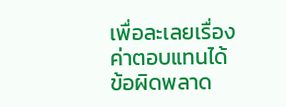เพื่อละเลยเรื่องค่าตอบแทนได้
ข้อผิดพลาด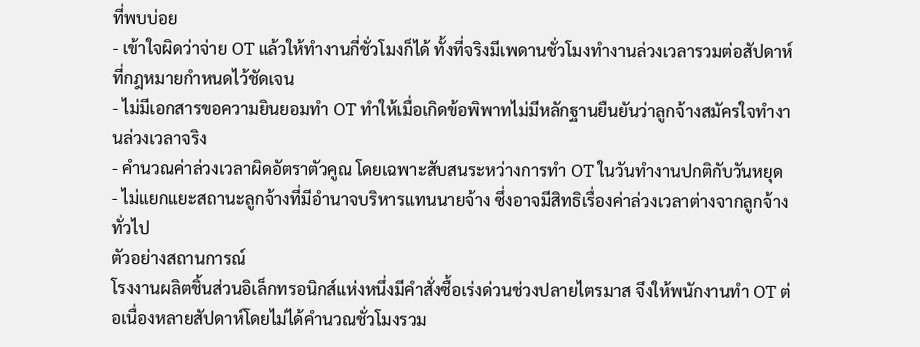ที่พบบ่อย
- เข้าใจผิดว่าจ่าย OT แล้วให้ทำงานกี่ชั่วโมงก็ได้ ทั้งที่จริงมีเพดานชั่วโมงทำงานล่วงเวลารวมต่อสัปดาห์ที่กฎหมายกำหนดไว้ชัดเจน
- ไม่มีเอกสารขอความยินยอมทำ OT ทำให้เมื่อเกิดข้อพิพาทไม่มีหลักฐานยืนยันว่าลูกจ้างสมัครใจทำงานล่วงเวลาจริง
- คำนวณค่าล่วงเวลาผิดอัตราตัวคูณ โดยเฉพาะสับสนระหว่างการทำ OT ในวันทำงานปกติกับวันหยุด
- ไม่แยกแยะสถานะลูกจ้างที่มีอำนาจบริหารแทนนายจ้าง ซึ่งอาจมีสิทธิเรื่องค่าล่วงเวลาต่างจากลูกจ้างทั่วไป
ตัวอย่างสถานการณ์
โรงงานผลิตชิ้นส่วนอิเล็กทรอนิกส์แห่งหนึ่งมีคำสั่งซื้อเร่งด่วนช่วงปลายไตรมาส จึงให้พนักงานทำ OT ต่อเนื่องหลายสัปดาห์โดยไม่ได้คำนวณชั่วโมงรวม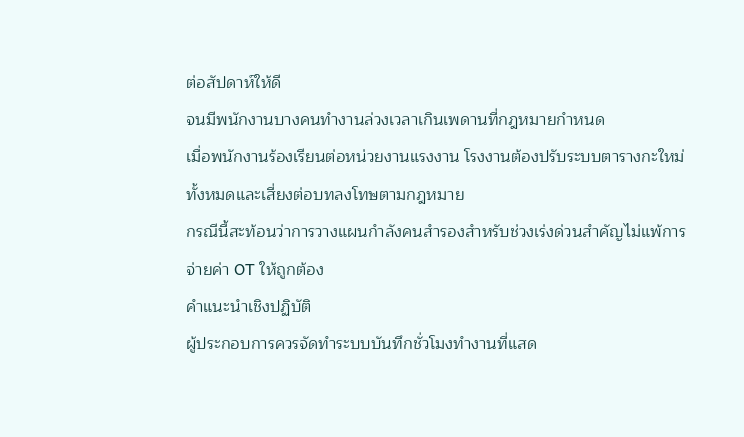ต่อสัปดาห์ให้ดี
จนมีพนักงานบางคนทำงานล่วงเวลาเกินเพดานที่กฎหมายกำหนด
เมื่อพนักงานร้องเรียนต่อหน่วยงานแรงงาน โรงงานต้องปรับระบบตารางกะใหม่ทั้งหมดและเสี่ยงต่อบทลงโทษตามกฎหมาย
กรณีนี้สะท้อนว่าการวางแผนกำลังคนสำรองสำหรับช่วงเร่งด่วนสำคัญไม่แพ้การจ่ายค่า OT ให้ถูกต้อง
คำแนะนำเชิงปฏิบัติ
ผู้ประกอบการควรจัดทำระบบบันทึกชั่วโมงทำงานที่แสด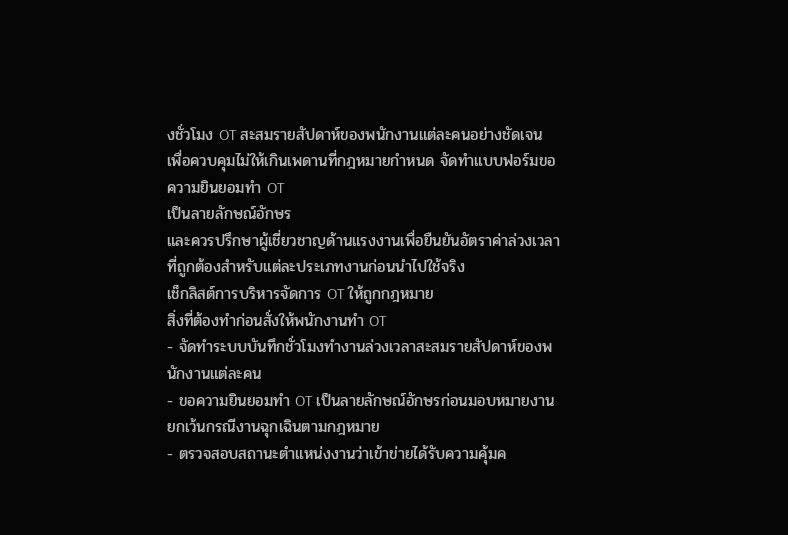งชั่วโมง OT สะสมรายสัปดาห์ของพนักงานแต่ละคนอย่างชัดเจน เพื่อควบคุมไม่ให้เกินเพดานที่กฎหมายกำหนด จัดทำแบบฟอร์มขอความยินยอมทำ OT
เป็นลายลักษณ์อักษร
และควรปรึกษาผู้เชี่ยวชาญด้านแรงงานเพื่อยืนยันอัตราค่าล่วงเวลาที่ถูกต้องสำหรับแต่ละประเภทงานก่อนนำไปใช้จริง
เช็กลิสต์การบริหารจัดการ OT ให้ถูกกฎหมาย
สิ่งที่ต้องทำก่อนสั่งให้พนักงานทำ OT
- จัดทำระบบบันทึกชั่วโมงทำงานล่วงเวลาสะสมรายสัปดาห์ของพนักงานแต่ละคน
- ขอความยินยอมทำ OT เป็นลายลักษณ์อักษรก่อนมอบหมายงาน ยกเว้นกรณีงานฉุกเฉินตามกฎหมาย
- ตรวจสอบสถานะตำแหน่งงานว่าเข้าข่ายได้รับความคุ้มค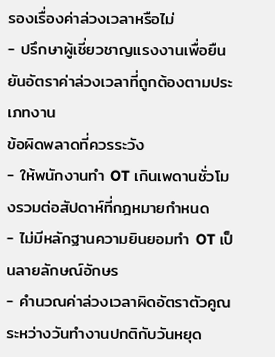รองเรื่องค่าล่วงเวลาหรือไม่
- ปรึกษาผู้เชี่ยวชาญแรงงานเพื่อยืนยันอัตราค่าล่วงเวลาที่ถูกต้องตามประเภทงาน
ข้อผิดพลาดที่ควรระวัง
- ให้พนักงานทำ OT เกินเพดานชั่วโมงรวมต่อสัปดาห์ที่กฎหมายกำหนด
- ไม่มีหลักฐานความยินยอมทำ OT เป็นลายลักษณ์อักษร
- คำนวณค่าล่วงเวลาผิดอัตราตัวคูณระหว่างวันทำงานปกติกับวันหยุด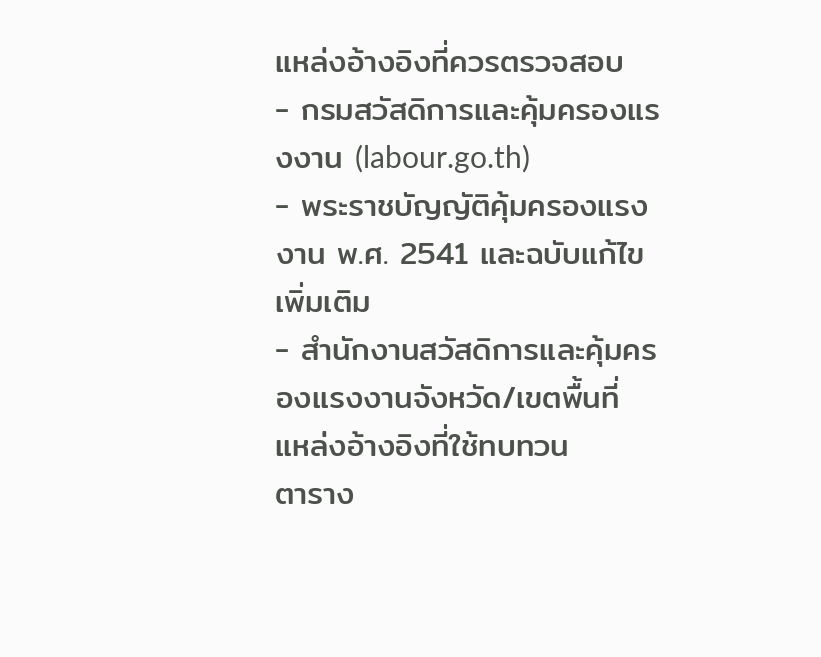แหล่งอ้างอิงที่ควรตรวจสอบ
- กรมสวัสดิการและคุ้มครองแรงงาน (labour.go.th)
- พระราชบัญญัติคุ้มครองแรงงาน พ.ศ. 2541 และฉบับแก้ไขเพิ่มเติม
- สำนักงานสวัสดิการและคุ้มครองแรงงานจังหวัด/เขตพื้นที่
แหล่งอ้างอิงที่ใช้ทบทวน
ตาราง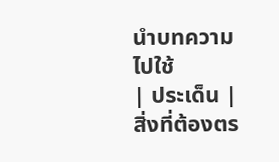นำบทความไปใช้
| ประเด็น | สิ่งที่ต้องตร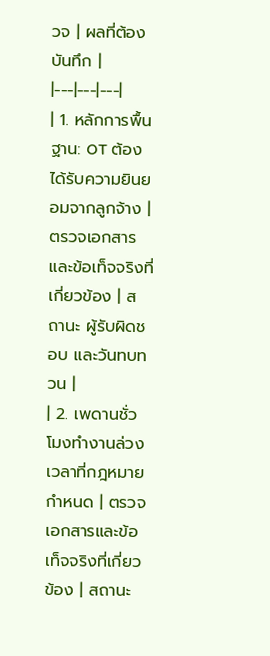วจ | ผลที่ต้องบันทึก |
|---|---|---|
| 1. หลักการพื้นฐาน: OT ต้องได้รับความยินยอมจากลูกจ้าง | ตรวจเอกสารและข้อเท็จจริงที่เกี่ยวข้อง | สถานะ ผู้รับผิดชอบ และวันทบทวน |
| 2. เพดานชั่วโมงทำงานล่วงเวลาที่กฎหมายกำหนด | ตรวจเอกสารและข้อเท็จจริงที่เกี่ยวข้อง | สถานะ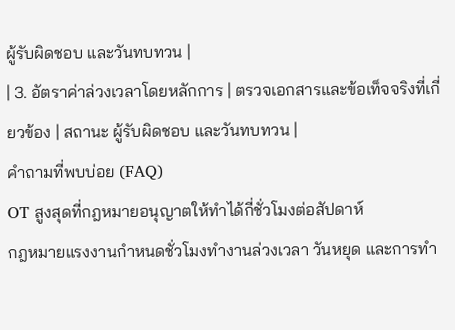ผู้รับผิดชอบ และวันทบทวน |
| 3. อัตราค่าล่วงเวลาโดยหลักการ | ตรวจเอกสารและข้อเท็จจริงที่เกี่ยวข้อง | สถานะ ผู้รับผิดชอบ และวันทบทวน |
คำถามที่พบบ่อย (FAQ)
OT สูงสุดที่กฎหมายอนุญาตให้ทำได้กี่ชั่วโมงต่อสัปดาห์
กฎหมายแรงงานกำหนดชั่วโมงทำงานล่วงเวลา วันหยุด และการทำ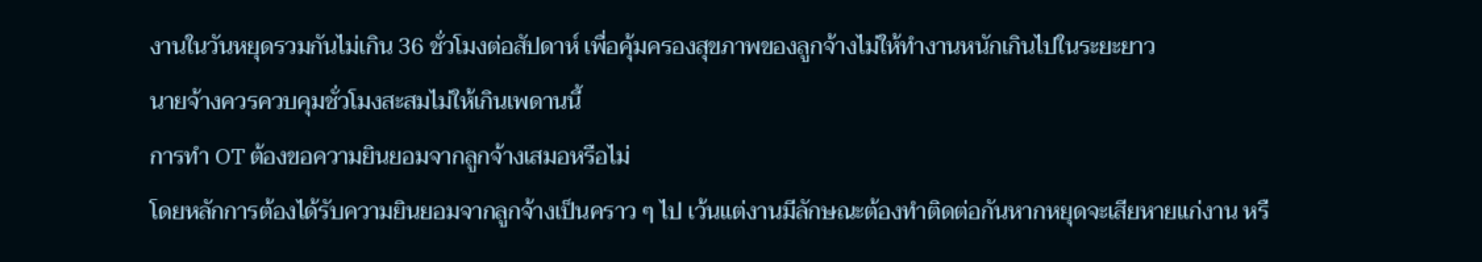งานในวันหยุดรวมกันไม่เกิน 36 ชั่วโมงต่อสัปดาห์ เพื่อคุ้มครองสุขภาพของลูกจ้างไม่ให้ทำงานหนักเกินไปในระยะยาว
นายจ้างควรควบคุมชั่วโมงสะสมไม่ให้เกินเพดานนี้
การทำ OT ต้องขอความยินยอมจากลูกจ้างเสมอหรือไม่
โดยหลักการต้องได้รับความยินยอมจากลูกจ้างเป็นคราว ๆ ไป เว้นแต่งานมีลักษณะต้องทำติดต่อกันหากหยุดจะเสียหายแก่งาน หรื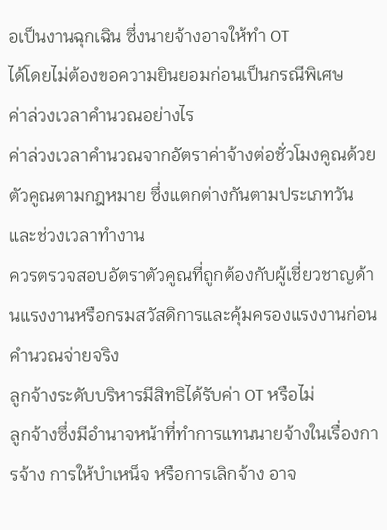อเป็นงานฉุกเฉิน ซึ่งนายจ้างอาจให้ทำ OT
ได้โดยไม่ต้องขอความยินยอมก่อนเป็นกรณีพิเศษ
ค่าล่วงเวลาคำนวณอย่างไร
ค่าล่วงเวลาคำนวณจากอัตราค่าจ้างต่อชั่วโมงคูณด้วยตัวคูณตามกฎหมาย ซึ่งแตกต่างกันตามประเภทวันและช่วงเวลาทำงาน
ควรตรวจสอบอัตราตัวคูณที่ถูกต้องกับผู้เชี่ยวชาญด้านแรงงานหรือกรมสวัสดิการและคุ้มครองแรงงานก่อนคำนวณจ่ายจริง
ลูกจ้างระดับบริหารมีสิทธิได้รับค่า OT หรือไม่
ลูกจ้างซึ่งมีอำนาจหน้าที่ทำการแทนนายจ้างในเรื่องการจ้าง การให้บำเหน็จ หรือการเลิกจ้าง อาจ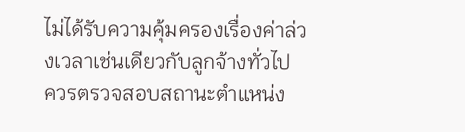ไม่ได้รับความคุ้มครองเรื่องค่าล่วงเวลาเช่นเดียวกับลูกจ้างทั่วไป
ควรตรวจสอบสถานะตำแหน่ง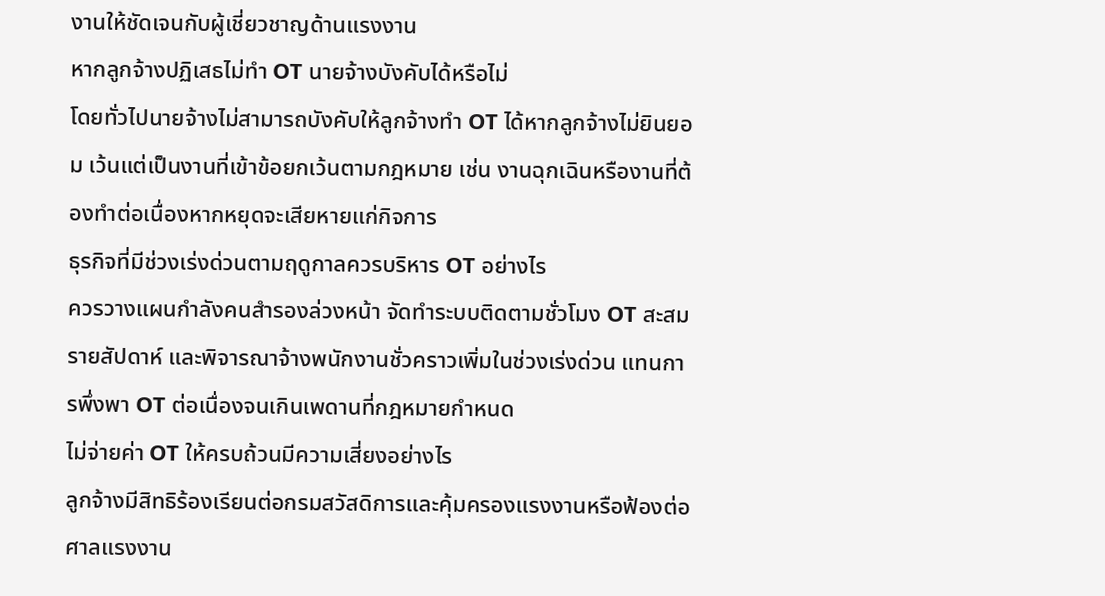งานให้ชัดเจนกับผู้เชี่ยวชาญด้านแรงงาน
หากลูกจ้างปฏิเสธไม่ทำ OT นายจ้างบังคับได้หรือไม่
โดยทั่วไปนายจ้างไม่สามารถบังคับให้ลูกจ้างทำ OT ได้หากลูกจ้างไม่ยินยอม เว้นแต่เป็นงานที่เข้าข้อยกเว้นตามกฎหมาย เช่น งานฉุกเฉินหรืองานที่ต้องทำต่อเนื่องหากหยุดจะเสียหายแก่กิจการ
ธุรกิจที่มีช่วงเร่งด่วนตามฤดูกาลควรบริหาร OT อย่างไร
ควรวางแผนกำลังคนสำรองล่วงหน้า จัดทำระบบติดตามชั่วโมง OT สะสมรายสัปดาห์ และพิจารณาจ้างพนักงานชั่วคราวเพิ่มในช่วงเร่งด่วน แทนการพึ่งพา OT ต่อเนื่องจนเกินเพดานที่กฎหมายกำหนด
ไม่จ่ายค่า OT ให้ครบถ้วนมีความเสี่ยงอย่างไร
ลูกจ้างมีสิทธิร้องเรียนต่อกรมสวัสดิการและคุ้มครองแรงงานหรือฟ้องต่อศาลแรงงาน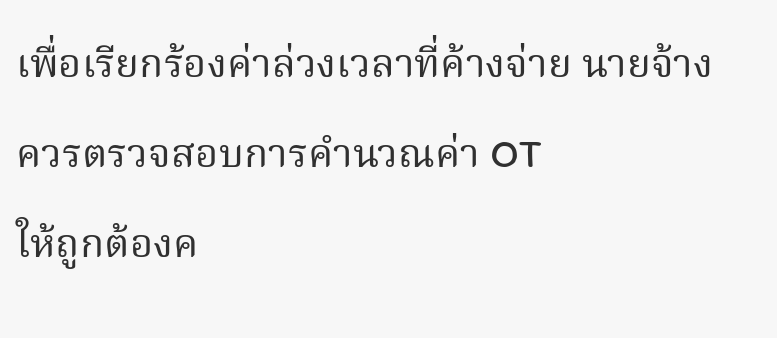เพื่อเรียกร้องค่าล่วงเวลาที่ค้างจ่าย นายจ้างควรตรวจสอบการคำนวณค่า OT
ให้ถูกต้องค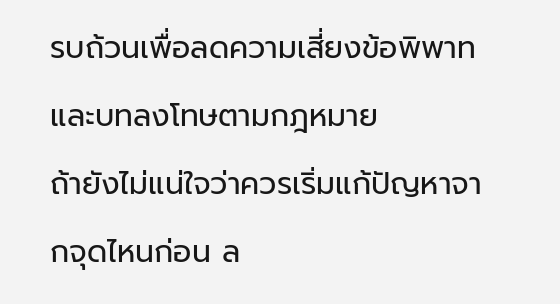รบถ้วนเพื่อลดความเสี่ยงข้อพิพาทและบทลงโทษตามกฎหมาย
ถ้ายังไม่แน่ใจว่าควรเริ่มแก้ปัญหาจากจุดไหนก่อน ล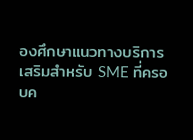องศึกษาแนวทางบริการเสริมสำหรับ SME ที่ครอบค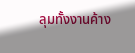ลุมทั้งงานค้าง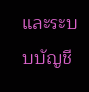และระบบบัญชี